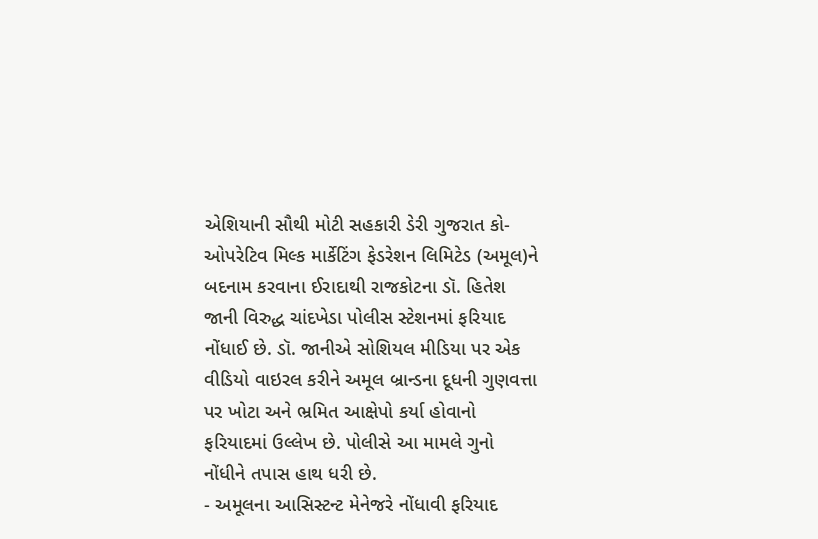એશિયાની સૌથી મોટી સહકારી ડેરી ગુજરાત કો-ઓપરેટિવ મિલ્ક માર્કેટિંગ ફેડરેશન લિમિટેડ (અમૂલ)ને બદનામ કરવાના ઈરાદાથી રાજકોટના ડૉ. હિતેશ જાની વિરુદ્ધ ચાંદખેડા પોલીસ સ્ટેશનમાં ફરિયાદ નોંધાઈ છે. ડૉ. જાનીએ સોશિયલ મીડિયા પર એક વીડિયો વાઇરલ કરીને અમૂલ બ્રાન્ડના દૂધની ગુણવત્તા પર ખોટા અને ભ્રમિત આક્ષેપો કર્યા હોવાનો ફરિયાદમાં ઉલ્લેખ છે. પોલીસે આ મામલે ગુનો નોંધીને તપાસ હાથ ધરી છે.
- અમૂલના આસિસ્ટન્ટ મેનેજરે નોંધાવી ફરિયાદ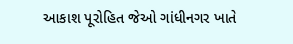આકાશ પૂરોહિત જેઓ ગાંધીનગર ખાતે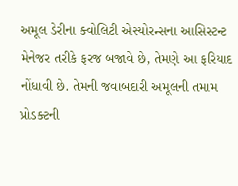અમૂલ ડેરીના ક્વોલિટી એસ્યોરન્સના આસિસ્ટન્ટ મેનેજર તરીકે ફરજ બજાવે છે, તેમણે આ ફરિયાદ નોંધાવી છે. તેમની જવાબદારી અમૂલની તમામ પ્રોડક્ટની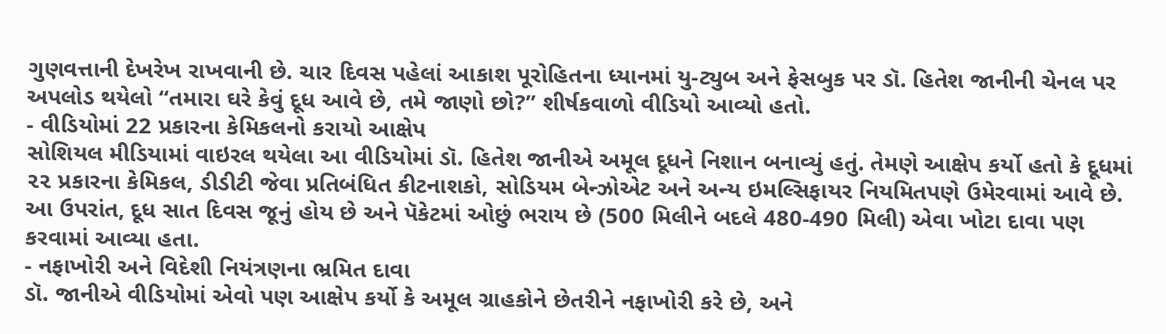ગુણવત્તાની દેખરેખ રાખવાની છે. ચાર દિવસ પહેલાં આકાશ પૂરોહિતના ધ્યાનમાં યુ-ટ્યુબ અને ફેસબુક પર ડૉ. હિતેશ જાનીની ચેનલ પર અપલોડ થયેલો “તમારા ઘરે કેવું દૂધ આવે છે, તમે જાણો છો?” શીર્ષકવાળો વીડિયો આવ્યો હતો.
- વીડિયોમાં 22 પ્રકારના કેમિકલનો કરાયો આક્ષેપ
સોશિયલ મીડિયામાં વાઇરલ થયેલા આ વીડિયોમાં ડૉ. હિતેશ જાનીએ અમૂલ દૂધને નિશાન બનાવ્યું હતું. તેમણે આક્ષેપ કર્યો હતો કે દૂધમાં ૨૨ પ્રકારના કેમિકલ, ડીડીટી જેવા પ્રતિબંધિત કીટનાશકો, સોડિયમ બેન્ઝોએટ અને અન્ય ઇમલ્સિફાયર નિયમિતપણે ઉમેરવામાં આવે છે. આ ઉપરાંત, દૂધ સાત દિવસ જૂનું હોય છે અને પૅકેટમાં ઓછું ભરાય છે (500 મિલીને બદલે 480-490 મિલી) એવા ખોટા દાવા પણ કરવામાં આવ્યા હતા.
- નફાખોરી અને વિદેશી નિયંત્રણના ભ્રમિત દાવા
ડૉ. જાનીએ વીડિયોમાં એવો પણ આક્ષેપ કર્યો કે અમૂલ ગ્રાહકોને છેતરીને નફાખોરી કરે છે, અને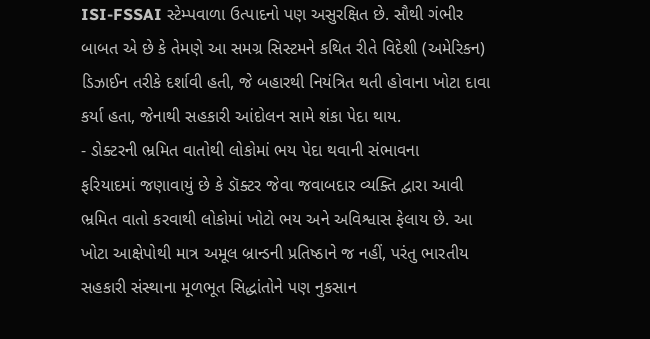ISI-FSSAI સ્ટેમ્પવાળા ઉત્પાદનો પણ અસુરક્ષિત છે. સૌથી ગંભીર બાબત એ છે કે તેમણે આ સમગ્ર સિસ્ટમને કથિત રીતે વિદેશી (અમેરિકન) ડિઝાઈન તરીકે દર્શાવી હતી, જે બહારથી નિયંત્રિત થતી હોવાના ખોટા દાવા કર્યા હતા, જેનાથી સહકારી આંદોલન સામે શંકા પેદા થાય.
- ડોક્ટરની ભ્રમિત વાતોથી લોકોમાં ભય પેદા થવાની સંભાવના
ફરિયાદમાં જણાવાયું છે કે ડૉક્ટર જેવા જવાબદાર વ્યક્તિ દ્વારા આવી ભ્રમિત વાતો કરવાથી લોકોમાં ખોટો ભય અને અવિશ્વાસ ફેલાય છે. આ ખોટા આક્ષેપોથી માત્ર અમૂલ બ્રાન્ડની પ્રતિષ્ઠાને જ નહીં, પરંતુ ભારતીય સહકારી સંસ્થાના મૂળભૂત સિદ્ધાંતોને પણ નુકસાન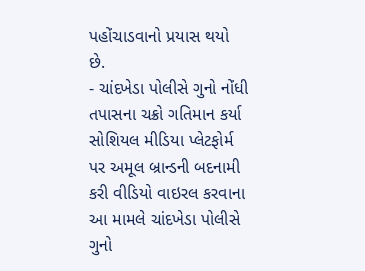પહોંચાડવાનો પ્રયાસ થયો છે.
- ચાંદખેડા પોલીસે ગુનો નોંધી તપાસના ચક્રો ગતિમાન કર્યા
સોશિયલ મીડિયા પ્લેટફોર્મ પર અમૂલ બ્રાન્ડની બદનામી કરી વીડિયો વાઇરલ કરવાના આ મામલે ચાંદખેડા પોલીસે ગુનો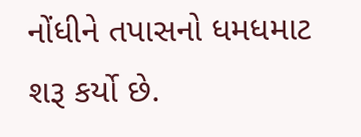નોંધીને તપાસનો ધમધમાટ શરૂ કર્યો છે.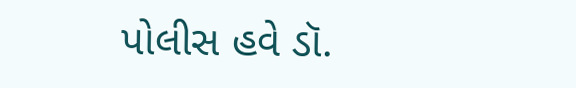પોલીસ હવે ડૉ.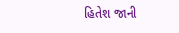હિતેશ જાની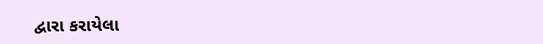દ્વારા કરાયેલા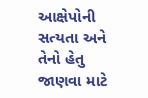આક્ષેપોની સત્યતા અને તેનો હેતુ જાણવા માટે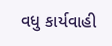વધુ કાર્યવાહી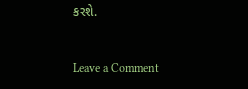કરશે.


Leave a Comment